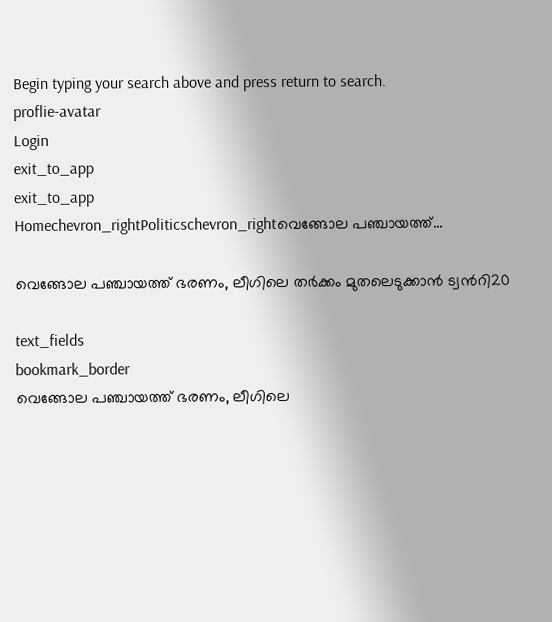Begin typing your search above and press return to search.
proflie-avatar
Login
exit_to_app
exit_to_app
Homechevron_rightPoliticschevron_rightവെങ്ങോല പഞ്ചായത്ത്...

വെങ്ങോല പഞ്ചായത്ത് ഭരണം, ലീഗിലെ തർക്കം മുതലെടുക്കാന്‍ ട്വന്‍റി20

text_fields
bookmark_border
വെങ്ങോല പഞ്ചായത്ത് ഭരണം, ലീഗിലെ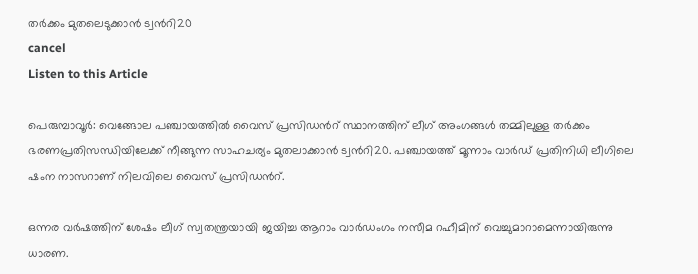തർക്കം മുതലെടുക്കാന്‍ ട്വന്‍റി20
cancel
Listen to this Article

പെരുമ്പാവൂര്‍: വെങ്ങോല പഞ്ചായത്തിൽ വൈസ് പ്രസിഡന്‍റ് സ്ഥാനത്തിന് ലീഗ് അംഗങ്ങള്‍ തമ്മിലുള്ള തര്‍ക്കം ഭരണപ്രതിസന്ധിയിലേക്ക് നീങ്ങുന്ന സാഹചര്യം മുതലാക്കാൻ ട്വന്‍റി20. പഞ്ചായത്ത് മൂന്നാം വാര്‍ഡ് പ്രതിനിധി ലീഗിലെ ഷംന നാസറാണ് നിലവിലെ വൈസ് പ്രസിഡന്‍റ്.

ഒന്നര വര്‍ഷത്തിന് ശേഷം ലീഗ് സ്വതന്ത്രയായി ജയിച്ച ആറാം വാര്‍ഡംഗം നസീമ റഹീമിന് വെച്ചുമാറാമെന്നായിരുന്നു ധാരണ.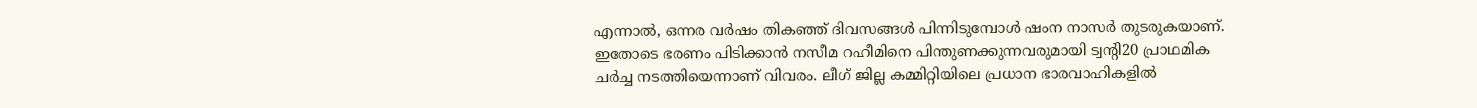എന്നാല്‍, ഒന്നര വര്‍ഷം തികഞ്ഞ് ദിവസങ്ങള്‍ പിന്നിടുമ്പോള്‍ ഷംന നാസര്‍ തുടരുകയാണ്. ഇതോടെ ഭരണം പിടിക്കാന്‍ നസീമ റഹീമിനെ പിന്തുണക്കുന്നവരുമായി ട്വന്റി20 പ്രാഥമിക ചര്‍ച്ച നടത്തിയെന്നാണ് വിവരം. ലീഗ് ജില്ല കമ്മിറ്റിയിലെ പ്രധാന ഭാരവാഹികളില്‍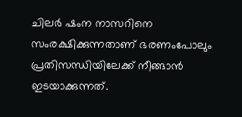ചിലര്‍ ഷംന നാസറിനെ സംരക്ഷിക്കുന്നതാണ് ഭരണംപോലും പ്രതിസന്ധിയിലേക്ക് നീങ്ങാന്‍ ഇടയാക്കുന്നത്.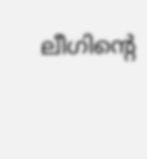ലീഗിന്റെ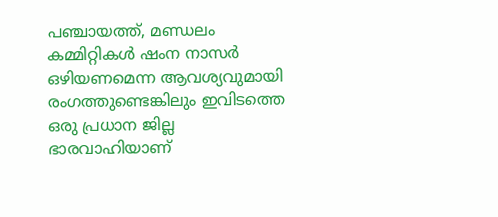പഞ്ചായത്ത്, മണ്ഡലം കമ്മിറ്റികള്‍ ഷംന നാസര്‍ ഒഴിയണമെന്ന ആവശ്യവുമായി രംഗത്തുണ്ടെങ്കിലും ഇവിടത്തെ ഒരു പ്രധാന ജില്ല ഭാരവാഹിയാണ്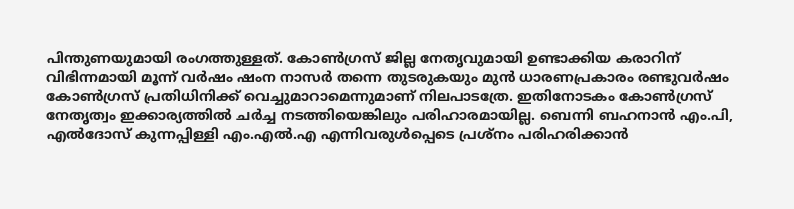പിന്തുണയുമായി രംഗത്തുള്ളത്. കോണ്‍ഗ്രസ് ജില്ല നേതൃവുമായി ഉണ്ടാക്കിയ കരാറിന് വിഭിന്നമായി മൂന്ന് വര്‍ഷം ഷംന നാസര്‍ തന്നെ തുടരുകയും മുന്‍ ധാരണപ്രകാരം രണ്ടുവര്‍ഷം കോണ്‍ഗ്രസ് പ്രതിധിനിക്ക് വെച്ചുമാറാമെന്നുമാണ് നിലപാടത്രേ. ഇതിനോടകം കോണ്‍ഗ്രസ് നേതൃത്വം ഇക്കാര്യത്തില്‍ ചര്‍ച്ച നടത്തിയെങ്കിലും പരിഹാരമായില്ല. ബെന്നി ബഹനാന്‍ എം.പി, എല്‍ദോസ് കുന്നപ്പിള്ളി എം.എല്‍.എ എന്നിവരുള്‍പ്പെടെ പ്രശ്‌നം പരിഹരിക്കാന്‍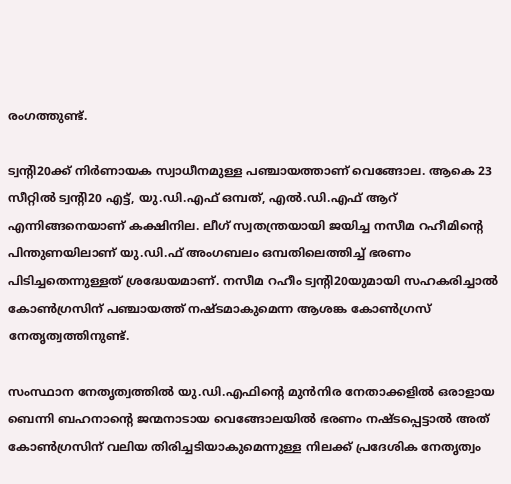രംഗത്തുണ്ട്.

ട്വന്റി20ക്ക് നിര്‍ണായക സ്വാധീനമുള്ള പഞ്ചായത്താണ് വെങ്ങോല. ആകെ 23 സീറ്റില്‍ ട്വന്റി20 എട്ട്, യു.ഡി.എഫ് ഒമ്പത്, എല്‍.ഡി.എഫ് ആറ് എന്നിങ്ങനെയാണ് കക്ഷിനില. ലീഗ് സ്വതന്ത്രയായി ജയിച്ച നസീമ റഹീമിന്റെ പിന്തുണയിലാണ് യു.ഡി.ഫ് അംഗബലം ഒമ്പതിലെത്തിച്ച് ഭരണം പിടിച്ചതെന്നുള്ളത് ശ്രദ്ധേയമാണ്. നസീമ റഹീം ട്വന്റി20യുമായി സഹകരിച്ചാല്‍ കോണ്‍ഗ്രസിന് പഞ്ചായത്ത് നഷ്ടമാകുമെന്ന ആശങ്ക കോണ്‍ഗ്രസ് നേതൃത്വത്തിനുണ്ട്.

സംസ്ഥാന നേതൃത്വത്തില്‍ യു.ഡി.എഫിന്റെ മുന്‍നിര നേതാക്കളില്‍ ഒരാളായ ബെന്നി ബഹനാന്റെ ജന്മനാടായ വെങ്ങോലയില്‍ ഭരണം നഷ്ടപ്പെട്ടാല്‍ അത് കോണ്‍ഗ്രസിന് വലിയ തിരിച്ചടിയാകുമെന്നുള്ള നിലക്ക് പ്രദേശിക നേതൃത്വം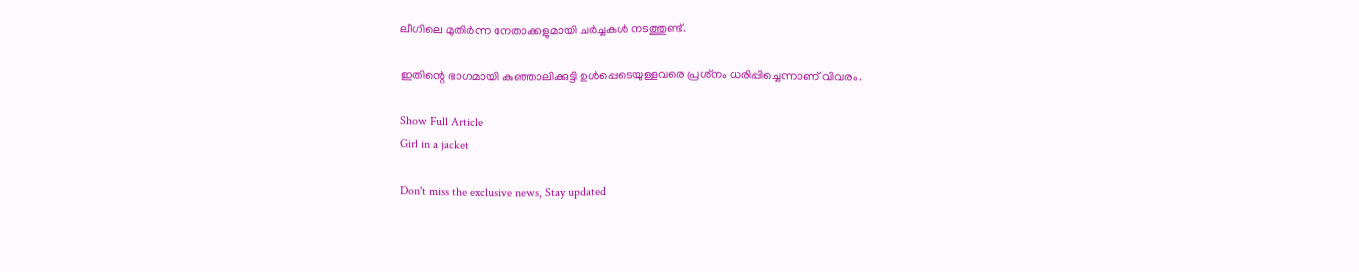ലീഗിലെ മുതിര്‍ന്ന നേതാക്കളുമായി ചര്‍ച്ചകള്‍ നടത്തുണ്ട്.

ഇതിന്റെ ഭാഗമായി കുഞ്ഞാലിക്കുട്ടി ഉള്‍പ്പെടെയുള്ളവരെ പ്രശ്‌നം ധരിപ്പിച്ചെന്നാണ് വിവരം.

Show Full Article
Girl in a jacket

Don't miss the exclusive news, Stay updated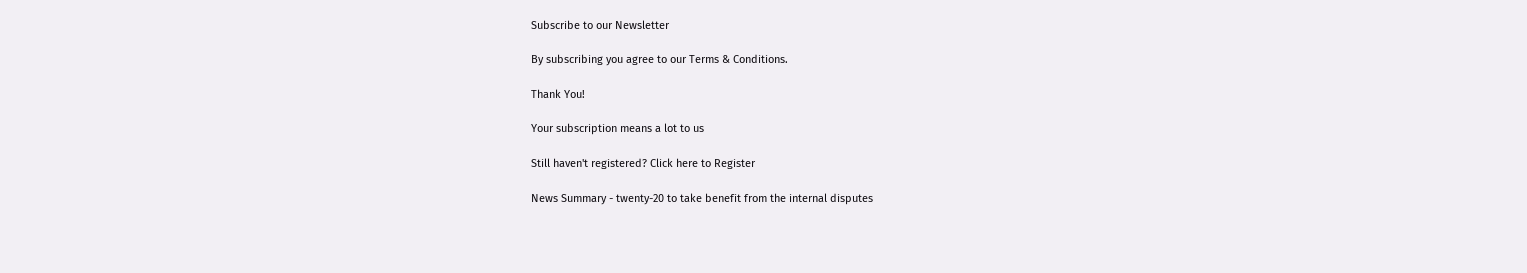Subscribe to our Newsletter

By subscribing you agree to our Terms & Conditions.

Thank You!

Your subscription means a lot to us

Still haven't registered? Click here to Register

News Summary - twenty-20 to take benefit from the internal disputes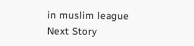in muslim league
Next Story